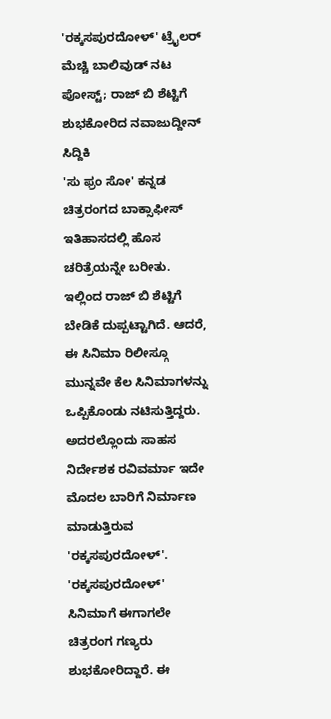'ರಕ್ಕಸಪುರದೋಳ್' ಟ್ರೈಲರ್ ಮೆಚ್ಚಿ ಬಾಲಿವುಡ್ ನಟ ಪೋಸ್ಟ್; ರಾಜ್ ಬಿ ಶೆಟ್ಟಿಗೆ ಶುಭಕೋರಿದ ನವಾಜುದ್ದೀನ್ ಸಿದ್ದಿಕಿ
'ಸು ಫ್ರಂ ಸೋ' ಕನ್ನಡ ಚಿತ್ರರಂಗದ ಬಾಕ್ಸಾಫೀಸ್ ಇತಿಹಾಸದಲ್ಲಿ ಹೊಸ ಚರಿತ್ರೆಯನ್ನೇ ಬರೀತು. ಇಲ್ಲಿಂದ ರಾಜ್ ಬಿ ಶೆಟ್ಟಿಗೆ ಬೇಡಿಕೆ ದುಪ್ಪಟ್ಟಾಗಿದೆ. ಆದರೆ, ಈ ಸಿನಿಮಾ ರಿಲೀಸ್ಗೂ ಮುನ್ನವೇ ಕೆಲ ಸಿನಿಮಾಗಳನ್ನು ಒಪ್ಪಿಕೊಂಡು ನಟಿಸುತ್ತಿದ್ದರು. ಅದರಲ್ಲೊಂದು ಸಾಹಸ ನಿರ್ದೇಶಕ ರವಿವರ್ಮಾ ಇದೇ ಮೊದಲ ಬಾರಿಗೆ ನಿರ್ಮಾಣ ಮಾಡುತ್ತಿರುವ 'ರಕ್ಕಸಪುರದೋಳ್'.
'ರಕ್ಕಸಪುರದೋಳ್' ಸಿನಿಮಾಗೆ ಈಗಾಗಲೇ ಚಿತ್ರರಂಗ ಗಣ್ಯರು ಶುಭಕೋರಿದ್ದಾರೆ. ಈ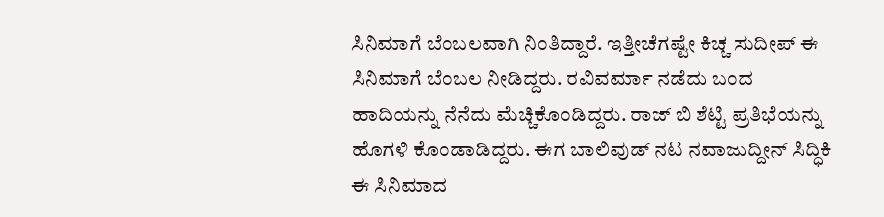ಸಿನಿಮಾಗೆ ಬೆಂಬಲವಾಗಿ ನಿಂತಿದ್ದಾರೆ. ಇತ್ತೀಚೆಗಷ್ಟೇ ಕಿಚ್ಚ ಸುದೀಪ್ ಈ ಸಿನಿಮಾಗೆ ಬೆಂಬಲ ನೀಡಿದ್ದರು. ರವಿವರ್ಮಾ ನಡೆದು ಬಂದ ಹಾದಿಯನ್ನು ನೆನೆದು ಮೆಚ್ಚಿಕೊಂಡಿದ್ದರು. ರಾಜ್ ಬಿ ಶೆಟ್ಟಿ ಪ್ರತಿಭೆಯನ್ನು ಹೊಗಳಿ ಕೊಂಡಾಡಿದ್ದರು. ಈಗ ಬಾಲಿವುಡ್ ನಟ ನವಾಜುದ್ದೀನ್ ಸಿದ್ಧಿಕಿ ಈ ಸಿನಿಮಾದ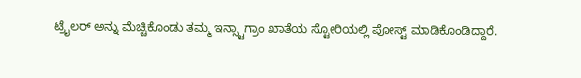ಟ್ರೈಲರ್ ಅನ್ನು ಮೆಚ್ಚಿಕೊಂಡು ತಮ್ಮ ಇನ್ಸ್ಟಾಗ್ರಾಂ ಖಾತೆಯ ಸ್ಟೋರಿಯಲ್ಲಿ ಪೋಸ್ಟ್ ಮಾಡಿಕೊಂಡಿದ್ದಾರೆ.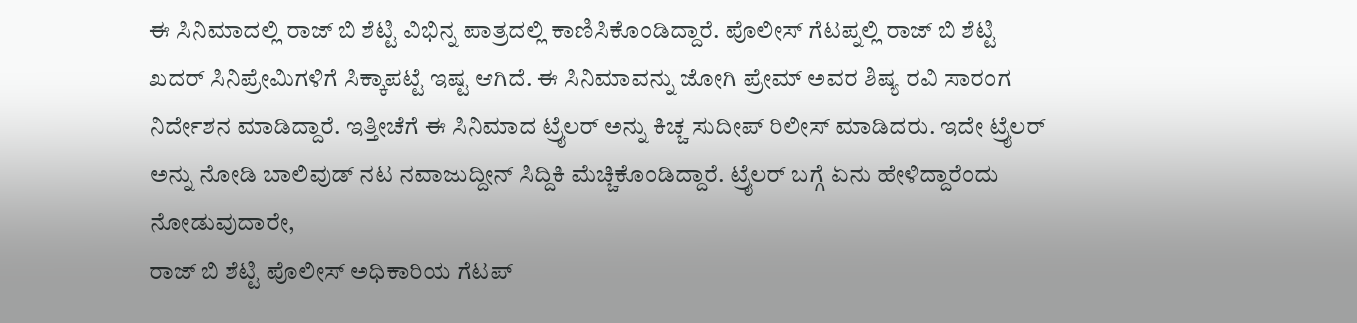ಈ ಸಿನಿಮಾದಲ್ಲಿ ರಾಜ್ ಬಿ ಶೆಟ್ಟಿ ವಿಭಿನ್ನ ಪಾತ್ರದಲ್ಲಿ ಕಾಣಿಸಿಕೊಂಡಿದ್ದಾರೆ. ಪೊಲೀಸ್ ಗೆಟಪ್ನಲ್ಲಿ ರಾಜ್ ಬಿ ಶೆಟ್ಟಿ ಖದರ್ ಸಿನಿಪ್ರೇಮಿಗಳಿಗೆ ಸಿಕ್ಕಾಪಟ್ಟೆ ಇಷ್ಟ ಆಗಿದೆ. ಈ ಸಿನಿಮಾವನ್ನು ಜೋಗಿ ಪ್ರೇಮ್ ಅವರ ಶಿಷ್ಯ ರವಿ ಸಾರಂಗ ನಿರ್ದೇಶನ ಮಾಡಿದ್ದಾರೆ. ಇತ್ತೀಚೆಗೆ ಈ ಸಿನಿಮಾದ ಟ್ರೈಲರ್ ಅನ್ನು ಕಿಚ್ಚ ಸುದೀಪ್ ರಿಲೀಸ್ ಮಾಡಿದರು. ಇದೇ ಟ್ರೈಲರ್ ಅನ್ನು ನೋಡಿ ಬಾಲಿವುಡ್ ನಟ ನವಾಜುದ್ದೀನ್ ಸಿದ್ದಿಕಿ ಮೆಚ್ಚಿಕೊಂಡಿದ್ದಾರೆ. ಟ್ರೈಲರ್ ಬಗ್ಗೆ ಏನು ಹೇಳಿದ್ದಾರೆಂದು ನೋಡುವುದಾರೇ,
ರಾಜ್ ಬಿ ಶೆಟ್ಟಿ ಪೊಲೀಸ್ ಅಧಿಕಾರಿಯ ಗೆಟಪ್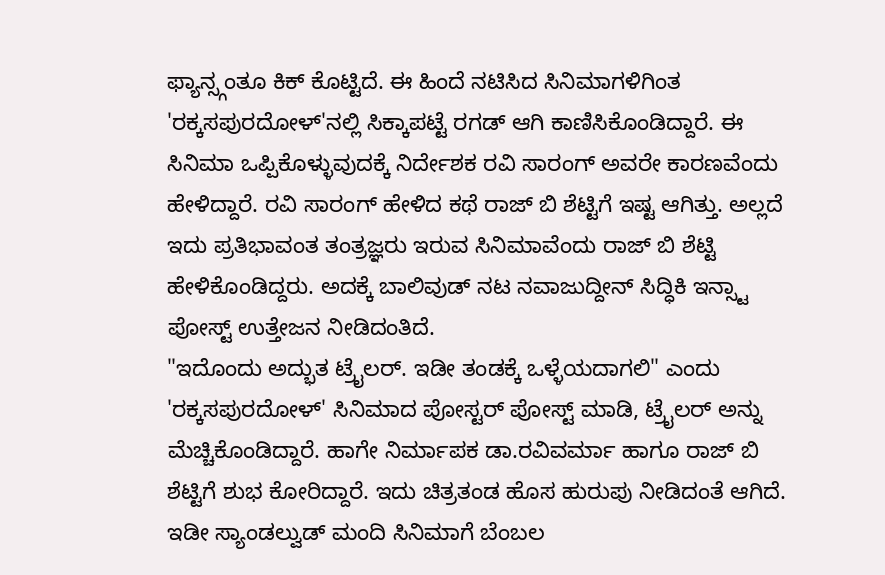ಫ್ಯಾನ್ಸ್ಗಂತೂ ಕಿಕ್ ಕೊಟ್ಟಿದೆ. ಈ ಹಿಂದೆ ನಟಿಸಿದ ಸಿನಿಮಾಗಳಿಗಿಂತ 'ರಕ್ಕಸಪುರದೋಳ್'ನಲ್ಲಿ ಸಿಕ್ಕಾಪಟ್ಟೆ ರಗಡ್ ಆಗಿ ಕಾಣಿಸಿಕೊಂಡಿದ್ದಾರೆ. ಈ ಸಿನಿಮಾ ಒಪ್ಪಿಕೊಳ್ಳುವುದಕ್ಕೆ ನಿರ್ದೇಶಕ ರವಿ ಸಾರಂಗ್ ಅವರೇ ಕಾರಣವೆಂದು ಹೇಳಿದ್ದಾರೆ. ರವಿ ಸಾರಂಗ್ ಹೇಳಿದ ಕಥೆ ರಾಜ್ ಬಿ ಶೆಟ್ಟಿಗೆ ಇಷ್ಟ ಆಗಿತ್ತು. ಅಲ್ಲದೆ ಇದು ಪ್ರತಿಭಾವಂತ ತಂತ್ರಜ್ಞರು ಇರುವ ಸಿನಿಮಾವೆಂದು ರಾಜ್ ಬಿ ಶೆಟ್ಟಿ ಹೇಳಿಕೊಂಡಿದ್ದರು. ಅದಕ್ಕೆ ಬಾಲಿವುಡ್ ನಟ ನವಾಜುದ್ದೀನ್ ಸಿದ್ಧಿಕಿ ಇನ್ಸ್ಟಾ ಪೋಸ್ಟ್ ಉತ್ತೇಜನ ನೀಡಿದಂತಿದೆ.
"ಇದೊಂದು ಅದ್ಭುತ ಟ್ರೈಲರ್. ಇಡೀ ತಂಡಕ್ಕೆ ಒಳ್ಳೆಯದಾಗಲಿ" ಎಂದು 'ರಕ್ಕಸಪುರದೋಳ್' ಸಿನಿಮಾದ ಪೋಸ್ಟರ್ ಪೋಸ್ಟ್ ಮಾಡಿ, ಟ್ರೈಲರ್ ಅನ್ನು ಮೆಚ್ಚಿಕೊಂಡಿದ್ದಾರೆ. ಹಾಗೇ ನಿರ್ಮಾಪಕ ಡಾ.ರವಿವರ್ಮಾ ಹಾಗೂ ರಾಜ್ ಬಿ ಶೆಟ್ಟಿಗೆ ಶುಭ ಕೋರಿದ್ದಾರೆ. ಇದು ಚಿತ್ರತಂಡ ಹೊಸ ಹುರುಪು ನೀಡಿದಂತೆ ಆಗಿದೆ. ಇಡೀ ಸ್ಯಾಂಡಲ್ವುಡ್ ಮಂದಿ ಸಿನಿಮಾಗೆ ಬೆಂಬಲ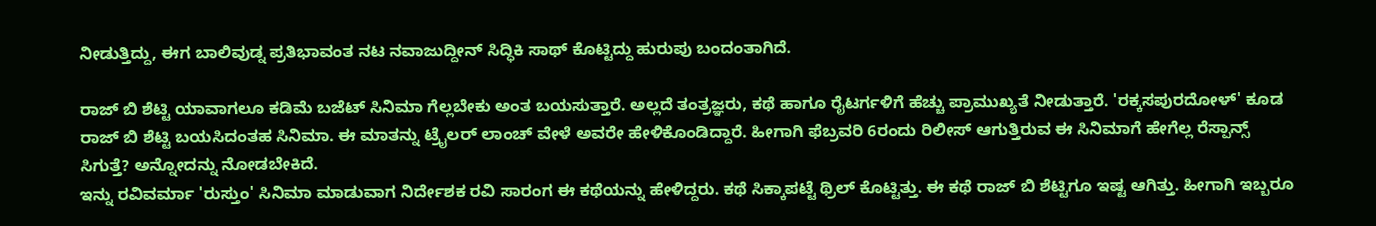ನೀಡುತ್ತಿದ್ದು, ಈಗ ಬಾಲಿವುಡ್ನ ಪ್ರತಿಭಾವಂತ ನಟ ನವಾಜುದ್ದೀನ್ ಸಿದ್ಧಿಕಿ ಸಾಥ್ ಕೊಟ್ಟಿದ್ದು ಹುರುಪು ಬಂದಂತಾಗಿದೆ.

ರಾಜ್ ಬಿ ಶೆಟ್ಟಿ ಯಾವಾಗಲೂ ಕಡಿಮೆ ಬಜೆಟ್ ಸಿನಿಮಾ ಗೆಲ್ಲಬೇಕು ಅಂತ ಬಯಸುತ್ತಾರೆ. ಅಲ್ಲದೆ ತಂತ್ರಜ್ಞರು, ಕಥೆ ಹಾಗೂ ರೈಟರ್ಗಳಿಗೆ ಹೆಚ್ಚು ಪ್ರಾಮುಖ್ಯತೆ ನೀಡುತ್ತಾರೆ. 'ರಕ್ಕಸಪುರದೋಳ್' ಕೂಡ ರಾಜ್ ಬಿ ಶೆಟ್ಟಿ ಬಯಸಿದಂತಹ ಸಿನಿಮಾ. ಈ ಮಾತನ್ನು ಟ್ರೈಲರ್ ಲಾಂಚ್ ವೇಳೆ ಅವರೇ ಹೇಳಿಕೊಂಡಿದ್ದಾರೆ. ಹೀಗಾಗಿ ಫೆಬ್ರವರಿ 6ರಂದು ರಿಲೀಸ್ ಆಗುತ್ತಿರುವ ಈ ಸಿನಿಮಾಗೆ ಹೇಗೆಲ್ಲ ರೆಸ್ಪಾನ್ಸ್ ಸಿಗುತ್ತೆ? ಅನ್ನೋದನ್ನು ನೋಡಬೇಕಿದೆ.
ಇನ್ನು ರವಿವರ್ಮಾ 'ರುಸ್ತುಂ' ಸಿನಿಮಾ ಮಾಡುವಾಗ ನಿರ್ದೇಶಕ ರವಿ ಸಾರಂಗ ಈ ಕಥೆಯನ್ನು ಹೇಳಿದ್ದರು. ಕಥೆ ಸಿಕ್ಕಾಪಟ್ಟೆ ಥ್ರಿಲ್ ಕೊಟ್ಟಿತ್ತು. ಈ ಕಥೆ ರಾಜ್ ಬಿ ಶೆಟ್ಟಿಗೂ ಇಷ್ಟ ಆಗಿತ್ತು. ಹೀಗಾಗಿ ಇಬ್ಬರೂ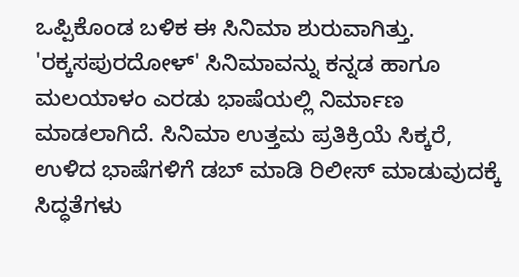ಒಪ್ಪಿಕೊಂಡ ಬಳಿಕ ಈ ಸಿನಿಮಾ ಶುರುವಾಗಿತ್ತು. 'ರಕ್ಕಸಪುರದೋಳ್' ಸಿನಿಮಾವನ್ನು ಕನ್ನಡ ಹಾಗೂ ಮಲಯಾಳಂ ಎರಡು ಭಾಷೆಯಲ್ಲಿ ನಿರ್ಮಾಣ ಮಾಡಲಾಗಿದೆ. ಸಿನಿಮಾ ಉತ್ತಮ ಪ್ರತಿಕ್ರಿಯೆ ಸಿಕ್ಕರೆ, ಉಳಿದ ಭಾಷೆಗಳಿಗೆ ಡಬ್ ಮಾಡಿ ರಿಲೀಸ್ ಮಾಡುವುದಕ್ಕೆ ಸಿದ್ಧತೆಗಳು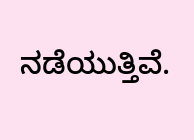ನಡೆಯುತ್ತಿವೆ.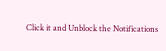Click it and Unblock the Notifications